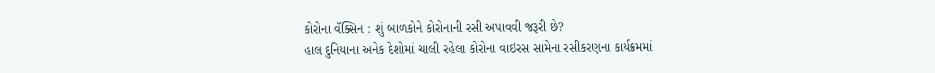કોરોના વૅક્સિન : શું બાળકોને કોરોનાની રસી અપાવવી જરૂરી છે?
હાલ દુનિયાના અનેક દેશોમાં ચાલી રહેલા કોરોના વાઇરસ સામેના રસીકરણના કાર્યક્રમમાં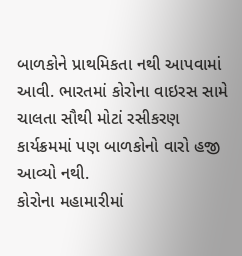બાળકોને પ્રાથમિકતા નથી આપવામાં આવી. ભારતમાં કોરોના વાઇરસ સામે ચાલતા સૌથી મોટાં રસીકરણ કાર્યક્રમમાં પણ બાળકોનો વારો હજી આવ્યો નથી.
કોરોના મહામારીમાં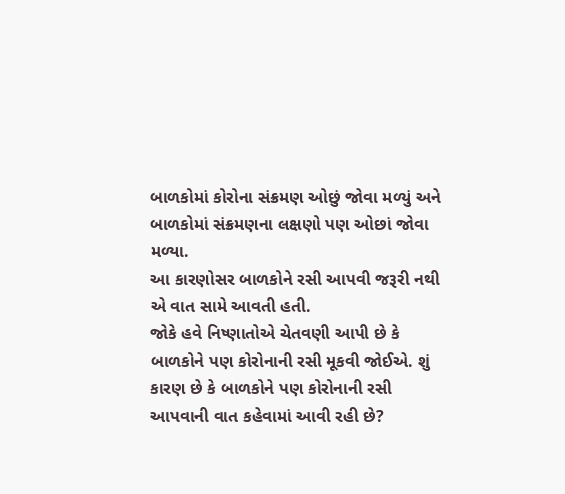બાળકોમાં કોરોના સંક્રમણ ઓછું જોવા મળ્યું અને બાળકોમાં સંક્રમણના લક્ષણો પણ ઓછાં જોવા મળ્યા.
આ કારણોસર બાળકોને રસી આપવી જરૂરી નથી એ વાત સામે આવતી હતી.
જોકે હવે નિષ્ણાતોએ ચેતવણી આપી છે કે બાળકોને પણ કોરોનાની રસી મૂકવી જોઈએ. શું કારણ છે કે બાળકોને પણ કોરોનાની રસી આપવાની વાત કહેવામાં આવી રહી છે?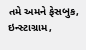તમે અમને ફેસબુક, ઇન્સ્ટાગ્રામ,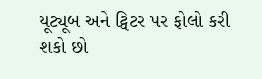યૂટ્યૂબ અને ટ્વિટર પર ફોલો કરી શકો છો